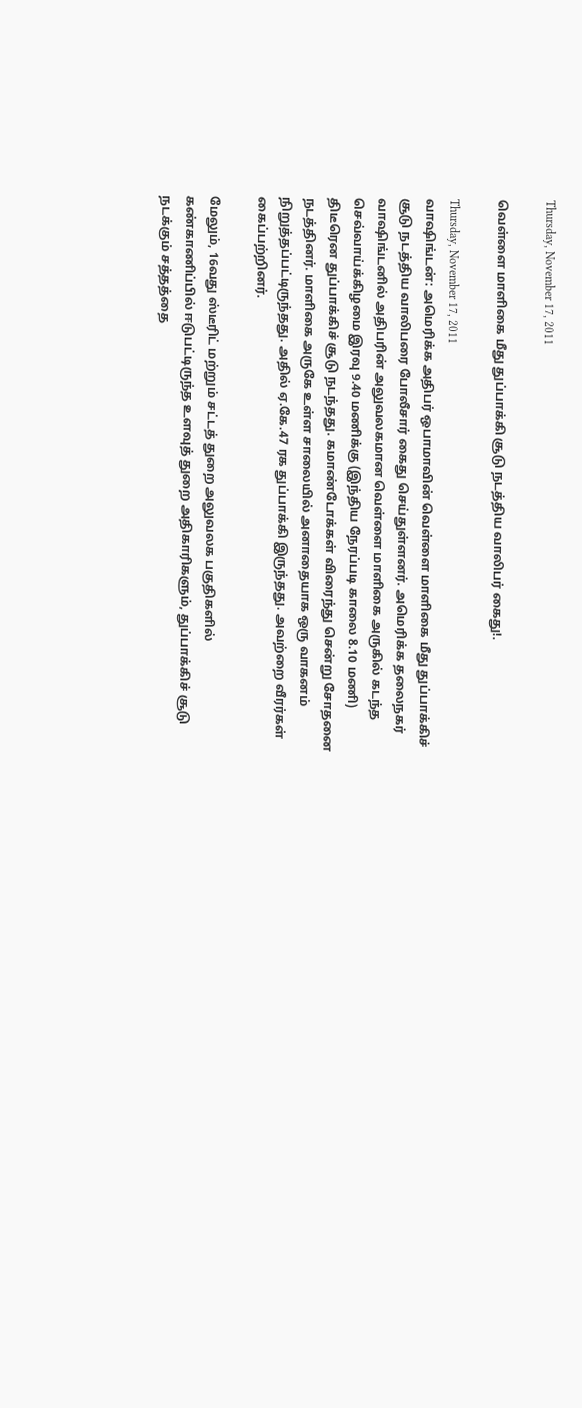Thursday, November 17, 2011

வெள்ளை மாளிகை மீது துப்பாக்கி சூடு நடத்திய வாலிபர் கைது!.

Thursday, November 17, 2011
வாஷிங்டன்: அமெரிக்க அதிபர் ஒபாமாவின் வெள்ளை மாளிகை மீது துப்பாக்கிச் சூடு நடத்திய வாலிபரை போலீசார் கைது செய்துள்ளனர். அமெரிக்க தலைநகர் வாஷிங்டனில் அதிபரின் அலுவலகமான வெள்ளை மாளிகை அருகில் கடந்த செவ்வாய்க்கிழமை இரவு 9.40 மணிக்கு (இந்திய நேரப்படி காலை 8.10 மணி) திடீரென துப்பாக்கிச் சூடு நடந்தது. கமாண்டோக்கள் விரைந்து சென்று சோதனை நடத்தினர். மாளிகை அருகே உள்ள சாலையில் அனாதையாக ஒரு வாகனம் நிறுத்தப்பட்டிருந்தது. அதில் ஏ.கே.47 ரக துப்பாக்கி இருந்தது. அவற்றை வீரர்கள் கைப்பற்றினர்.

மேலும், 16வது ஸ்டீரிட் மற்றும் சட்டத் துறை அலுவலக பகுதிகளில் கண்காணிப்பில் ஈடுபட்டிருந்த உளவுத் துறை அதிகாரிகளும், துப்பாக்கிச் சூடு நடக்கும் சத்தத்தை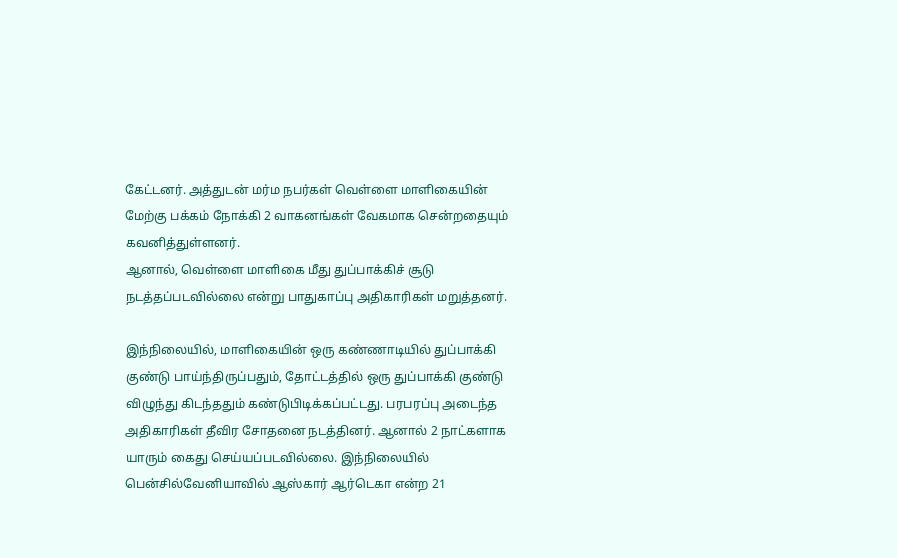கேட்டனர். அத்துடன் மர்ம நபர்கள் வெள்ளை மாளிகையின் மேற்கு பக்கம் நோக்கி 2 வாகனங்கள் வேகமாக சென்றதையும் கவனித்துள்ளனர்.
ஆனால், வெள்ளை மாளிகை மீது துப்பாக்கிச் சூடு நடத்தப்படவில்லை என்று பாதுகாப்பு அதிகாரிகள் மறுத்தனர்.

இந்நிலையில், மாளிகையின் ஒரு கண்ணாடியில் துப்பாக்கி குண்டு பாய்ந்திருப்பதும், தோட்டத்தில் ஒரு துப்பாக்கி குண்டு விழுந்து கிடந்ததும் கண்டுபிடிக்கப்பட்டது. பரபரப்பு அடைந்த அதிகாரிகள் தீவிர சோதனை நடத்தினர். ஆனால் 2 நாட்களாக யாரும் கைது செய்யப்படவில்லை. இந்நிலையில் பென்சில்வேனியாவில் ஆஸ்கார் ஆர்டெகா என்ற 21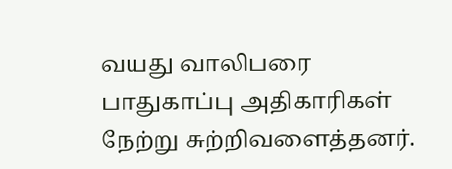வயது வாலிபரை பாதுகாப்பு அதிகாரிகள் நேற்று சுற்றிவளைத்தனர்.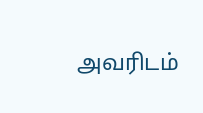அவரிடம்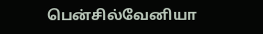பென்சில்வேனியா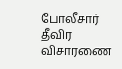போலீசார் தீவிர விசாரணை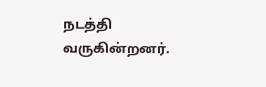நடத்தி வருகின்றனர்.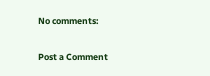No comments:

Post a Comment